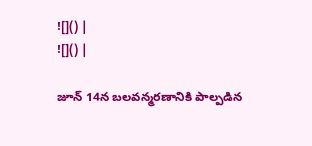![]() |
![]() |

జూన్ 14న బలవన్మరణానికి పాల్పడిన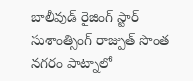బాలీవుడ్ రైజింగ్ స్టార్ సుశాంత్సింగ్ రాజ్పుత్ సొంత నగరం పాట్నాలో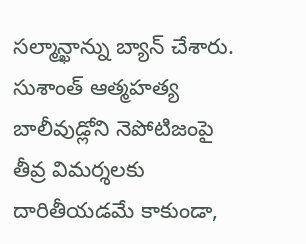సల్మాన్ఖాన్ను బ్యాన్ చేశారు. సుశాంత్ ఆత్మహత్య బాలీవుడ్లోని నెపోటిజంపై తీవ్ర విమర్శలకు దారితీయడమే కాకుండా,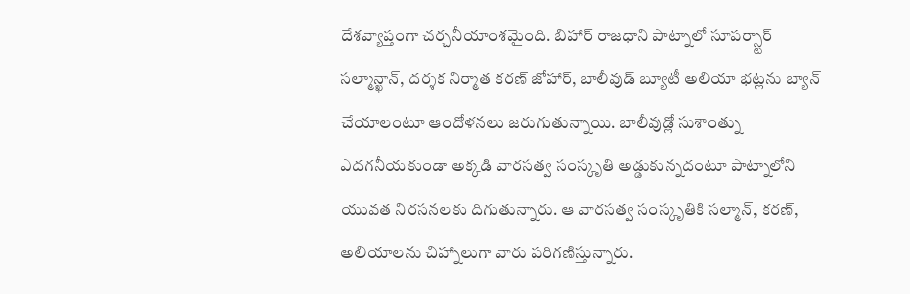దేశవ్యాప్తంగా చర్చనీయాంశమైంది. బిహార్ రాజధాని పాట్నాలో సూపర్స్టార్ సల్మాన్ఖాన్, దర్శక నిర్మాత కరణ్ జోహార్, బాలీవుడ్ బ్యూటీ అలియా భట్లను బ్యాన్ చేయాలంటూ ఆందోళనలు జరుగుతున్నాయి. బాలీవుడ్లో సుశాంత్ను ఎదగనీయకుండా అక్కడి వారసత్వ సంస్కృతి అడ్డుకున్నదంటూ పాట్నాలోని యువత నిరసనలకు దిగుతున్నారు. ఆ వారసత్వ సంస్కృతికి సల్మాన్, కరణ్, అలియాలను చిహ్నాలుగా వారు పరిగణిస్తున్నారు.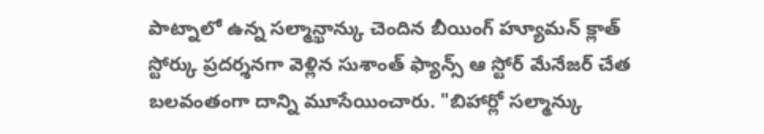పాట్నాలో ఉన్న సల్మాన్ఖాన్కు చెందిన బీయింగ్ హ్యూమన్ క్లాత్ స్టోర్కు ప్రదర్శనగా వెళ్లిన సుశాంత్ ఫ్యాన్స్ ఆ స్టోర్ మేనేజర్ చేత బలవంతంగా దాన్ని మూసేయించారు. "బిహార్లో సల్మాన్కు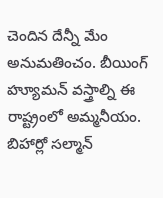చెందిన దేన్నీ మేం అనుమతించం. బీయింగ్ హ్యూమన్ వస్త్రాల్ని ఈ రాష్ట్రంలో అమ్మనీయం. బిహార్లో సల్మాన్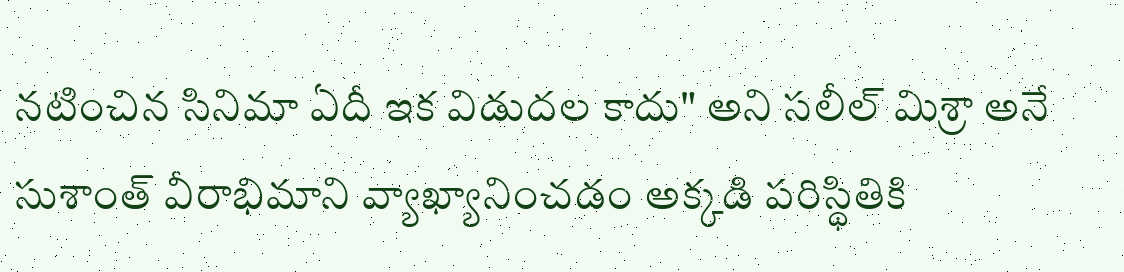నటించిన సినిమా ఏదీ ఇక విడుదల కాదు" అని సలీల్ మిశ్రా అనే సుశాంత్ వీరాభిమాని వ్యాఖ్యానించడం అక్కడి పరిస్థితికి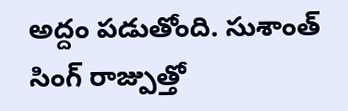అద్దం పడుతోంది. సుశాంత్ సింగ్ రాజ్పుత్తో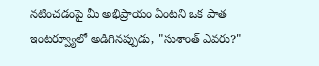నటించడంపై మీ అభిప్రాయం ఏంటని ఒక పాత ఇంటర్వ్యూలో అడిగినప్పుడు, "సుశాంత్ ఎవరు?"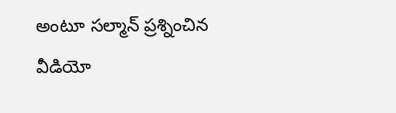అంటూ సల్మాన్ ప్రశ్నించిన వీడియో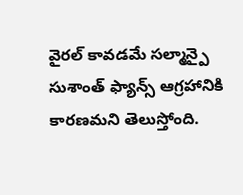వైరల్ కావడమే సల్మాన్పై సుశాంత్ ఫ్యాన్స్ ఆగ్రహానికి కారణమని తెలుస్తోంది.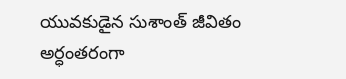యువకుడైన సుశాంత్ జీవితం అర్ధంతరంగా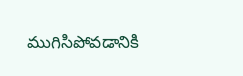ముగిసిపోవడానికి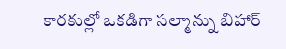కారకుల్లో ఒకడిగా సల్మాన్ను బిహార్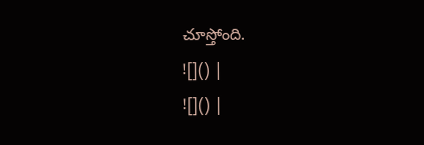చూస్తోంది.
![]() |
![]() |